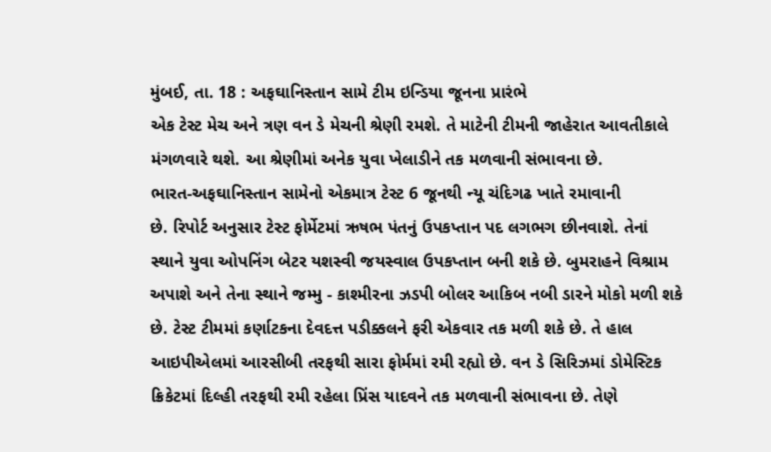મુંબઈ, તા. 18 : અફઘાનિસ્તાન સામે ટીમ ઇન્ડિયા જૂનના પ્રારંભે
એક ટેસ્ટ મેચ અને ત્રણ વન ડે મેચની શ્રેણી રમશે. તે માટેની ટીમની જાહેરાત આવતીકાલે
મંગળવારે થશે. આ શ્રેણીમાં અનેક યુવા ખેલાડીને તક મળવાની સંભાવના છે.
ભારત-અફઘાનિસ્તાન સામેનો એકમાત્ર ટેસ્ટ 6 જૂનથી ન્યૂ ચંદિગઢ ખાતે રમાવાની
છે. રિપોર્ટ અનુસાર ટેસ્ટ ફોર્મેટમાં ઋષભ પંતનું ઉપકપ્તાન પદ લગભગ છીનવાશે. તેનાં
સ્થાને યુવા ઓપનિંગ બેટર યશસ્વી જયસ્વાલ ઉપકપ્તાન બની શકે છે. બુમરાહને વિશ્રામ
અપાશે અને તેના સ્થાને જમ્મુ - કાશ્મીરના ઝડપી બોલર આકિબ નબી ડારને મોકો મળી શકે
છે. ટેસ્ટ ટીમમાં કર્ણાટકના દેવદત્ત પડીક્કલને ફરી એકવાર તક મળી શકે છે. તે હાલ
આઇપીએલમાં આરસીબી તરફથી સારા ફોર્મમાં રમી રહ્યો છે. વન ડે સિરિઝમાં ડોમેસ્ટિક
ક્રિકેટમાં દિલ્હી તરફથી રમી રહેલા પ્રિંસ યાદવને તક મળવાની સંભાવના છે. તેણે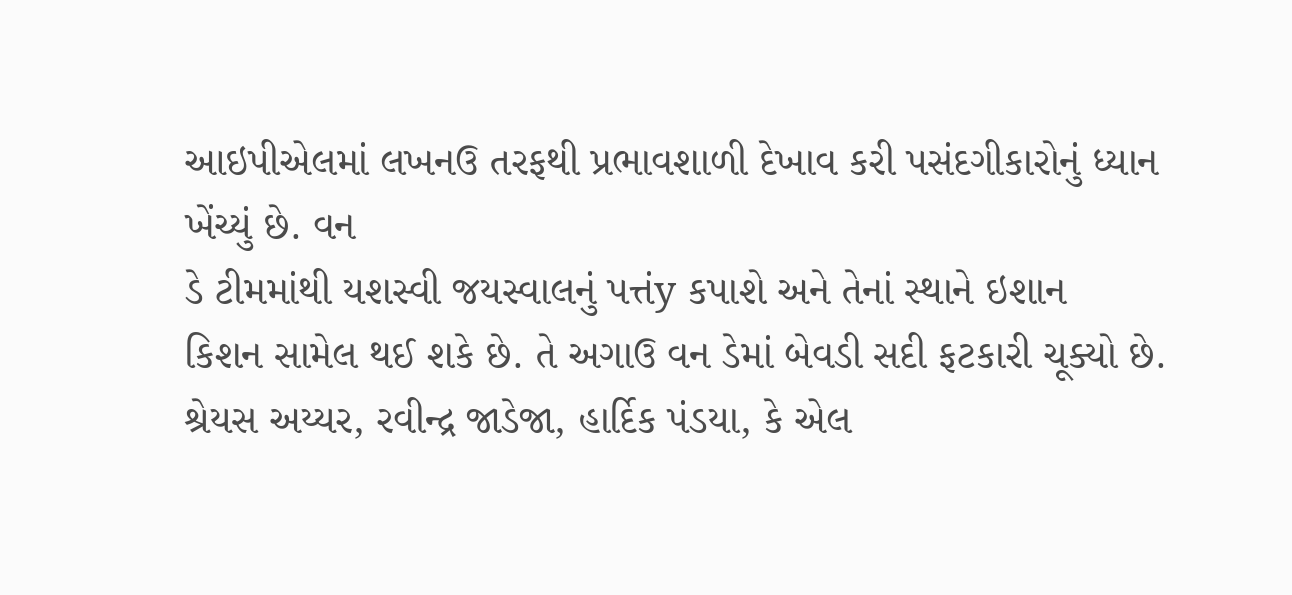આઇપીએલમાં લખનઉ તરફથી પ્રભાવશાળી દેખાવ કરી પસંદગીકારોનું ધ્યાન ખેંચ્યું છે. વન
ડે ટીમમાંથી યશસ્વી જયસ્વાલનું પત્તંy કપાશે અને તેનાં સ્થાને ઇશાન
કિશન સામેલ થઈ શકે છે. તે અગાઉ વન ડેમાં બેવડી સદી ફટકારી ચૂક્યો છે. શ્રેયસ અય્યર, રવીન્દ્ર જાડેજા, હાર્દિક પંડયા, કે એલ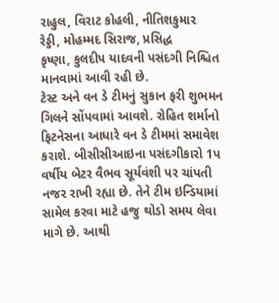રાહુલ, વિરાટ કોહલી, નીતિશકુમાર
રેડ્ડી, મોહમ્મદ સિરાજ, પ્રસિદ્ધ
કૃષ્ણા, કુલદીપ યાદવની પસંદગી નિશ્ચિત માનવામાં આવી રહી છે.
ટેસ્ટ અને વન ડે ટીમનું સુકાન ફરી શુભમન ગિલને સોંપવામાં આવશે. રોહિત શર્માનો
ફિટનેસના આધારે વન ડે ટીમમાં સમાવેશ કરાશે. બીસીસીઆઇના પસંદગીકારો 1પ
વર્ષીય બેટર વૈભવ સૂર્યવંશી પર ચાંપતી નજર રાખી રહ્યા છે. તેને ટીમ ઇન્ડિયામાં
સામેલ કરવા માટે હજુ થોડો સમય લેવા માગે છે. આથી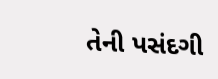તેની પસંદગી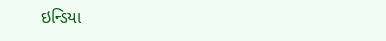ઇન્ડિયા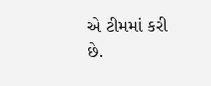એ ટીમમાં કરી
છે.